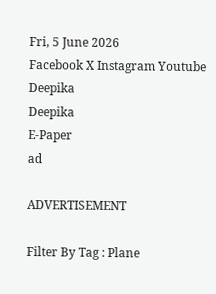Fri, 5 June 2026
Facebook X Instagram Youtube
Deepika
Deepika
E-Paper
ad

ADVERTISEMENT

Filter By Tag : Plane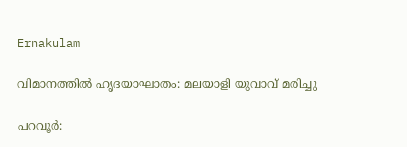Ernakulam

വിമാനത്തിൽ ഹൃദയാഘാതം: മലയാളി യുവാവ് മരിച്ചു

പറവൂർ: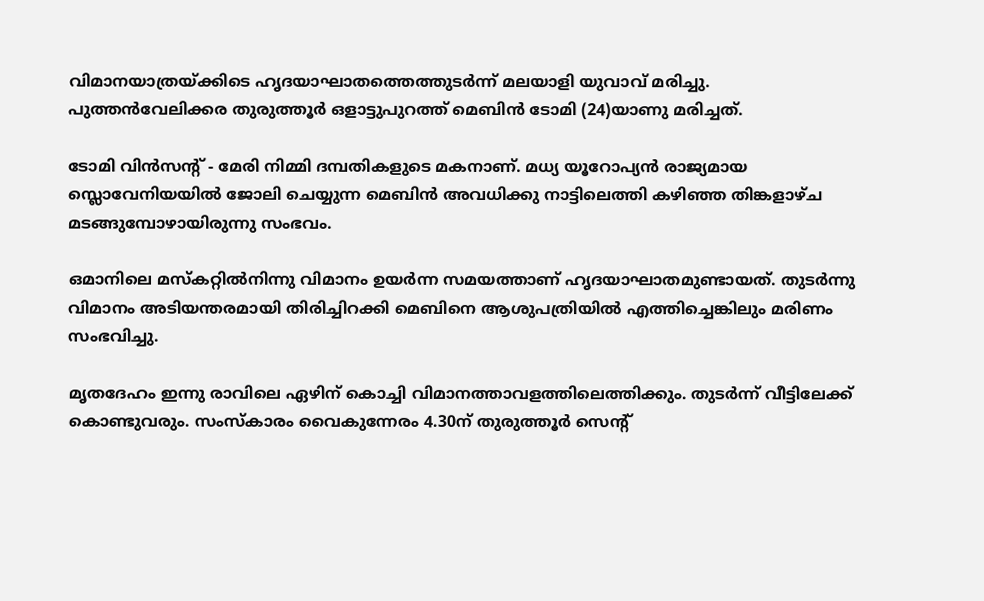വിമാനയാത്രയ്ക്കിടെ ഹൃദയാഘാതത്തെത്തുടർന്ന് മലയാളി യുവാവ് മരിച്ചു. പുത്തൻവേലിക്കര തുരുത്തൂർ ഒളാട്ടുപുറത്ത് മെബിൻ ടോമി (24)യാണു മരിച്ചത്.

ടോമി വിൻസന്‍റ് - മേരി നിമ്മി ദമ്പതികളുടെ മകനാണ്. മധ്യ യൂറോപ്യൻ രാജ്യമായ സ്ലൊവേനിയയിൽ ജോലി ചെയ്യുന്ന മെബിൻ അവധിക്കു നാട്ടിലെത്തി കഴിഞ്ഞ തിങ്കളാഴ്ച മടങ്ങുമ്പോഴായിരുന്നു സംഭവം.

ഒമാനിലെ മസ്കറ്റിൽനിന്നു വിമാനം ഉയർന്ന സമയത്താണ് ഹൃദയാഘാതമുണ്ടായത്. തുടർന്നു വിമാനം അടിയന്തരമായി തിരിച്ചിറക്കി മെബിനെ ആശുപത്രിയിൽ എത്തിച്ചെങ്കിലും മരിണം സംഭവിച്ചു.

മൃതദേഹം ഇന്നു രാവിലെ ഏഴിന് കൊച്ചി വിമാനത്താവളത്തിലെത്തിക്കും. തുടർന്ന് വീട്ടിലേക്ക് കൊണ്ടുവരും. സംസ്കാരം വൈകുന്നേരം 4.30ന് തുരുത്തൂർ സെന്‍റ്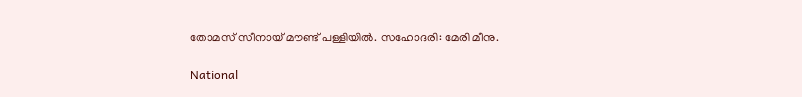തോമസ് സീനായ് മൗണ്ട് പള്ളിയിൽ. സഹോദരി: മേരി മീനു.

National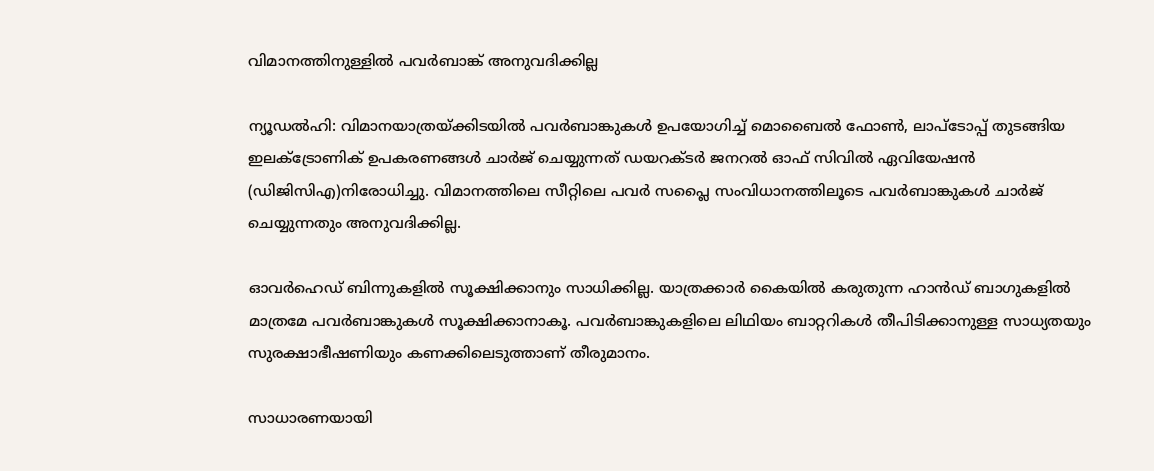വിമാനത്തിനുള്ളിൽ പവർബാങ്ക് അനുവദിക്കില്ല

ന്യൂഡൽഹി: വിമാനയാത്രയ്ക്കിടയിൽ പവർബാങ്കുകൾ ഉപയോഗിച്ച് മൊബൈൽ ഫോണ്‍, ലാപ്ടോപ്പ് തുടങ്ങിയ ഇലക്‌ട്രോണിക് ഉപകരണങ്ങൾ ചാർജ് ചെയ്യുന്നത് ഡയറക്‌ടർ ജനറൽ ഓഫ് സിവിൽ ഏവിയേഷൻ (ഡിജിസിഎ)നിരോധിച്ചു. വിമാനത്തിലെ സീറ്റിലെ പവർ സപ്ലൈ സംവിധാനത്തിലൂടെ പവർബാങ്കുകൾ ചാർജ് ചെയ്യുന്നതും അനുവദിക്കില്ല.

ഓവർഹെഡ് ബിന്നുകളിൽ സൂക്ഷിക്കാനും സാധിക്കില്ല. യാത്രക്കാർ കൈയിൽ കരുതുന്ന ഹാൻഡ് ബാഗുകളിൽ മാത്രമേ പവർബാങ്കുകൾ സൂക്ഷിക്കാനാകൂ. പവർബാങ്കുകളിലെ ലിഥിയം ബാറ്ററികൾ തീപിടിക്കാനുള്ള സാധ്യതയും സുരക്ഷാഭീഷണിയും കണക്കിലെടുത്താണ് തീരുമാനം.

സാധാരണയായി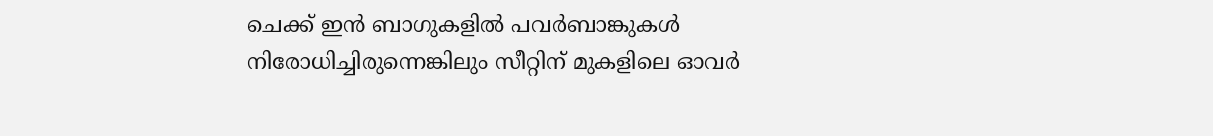ചെക്ക് ഇൻ ബാഗുകളിൽ പവർബാങ്കുകൾ നിരോധിച്ചിരുന്നെങ്കിലും സീറ്റിന് മുകളിലെ ഓവർ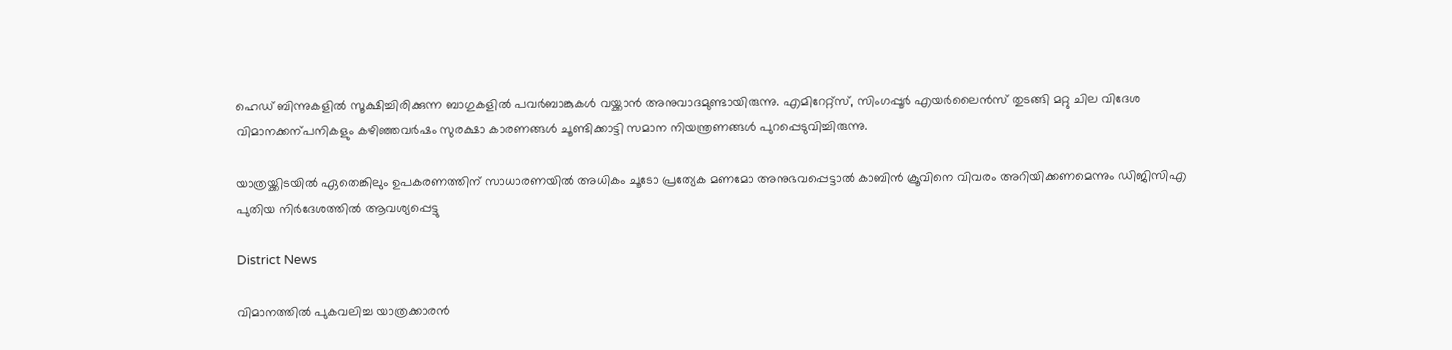ഹെഡ് ബിന്നുകളിൽ സൂക്ഷിച്ചിരിക്കുന്ന ബാഗുകളിൽ പവർബാങ്കുകൾ വയ്ക്കാൻ അനുവാദമുണ്ടായിരുന്നു. എമിറേറ്റ്സ്, സിംഗപ്പൂർ എയർലൈൻസ് തുടങ്ങി മറ്റു ചില വിദേശ വിമാനക്കന്പനികളും കഴിഞ്ഞവർഷം സുരക്ഷാ കാരണങ്ങൾ ചൂണ്ടിക്കാട്ടി സമാന നിയന്ത്രണങ്ങൾ പുറപ്പെടുവിച്ചിരുന്നു.

യാത്രയ്ക്കിടയിൽ ഏതെങ്കിലും ഉപകരണത്തിന് സാധാരണയിൽ അധികം ചൂടോ പ്രത്യേക മണമോ അനുഭവപ്പെട്ടാൽ കാബിൻ ക്രൂവിനെ വിവരം അറിയിക്കണമെന്നും ഡിജിസിഎ പുതിയ നിർദേശത്തിൽ ആവശ്യപ്പെട്ടു

District News

വിമാനത്തിൽ പുകവലിച്ച യാത്രക്കാരൻ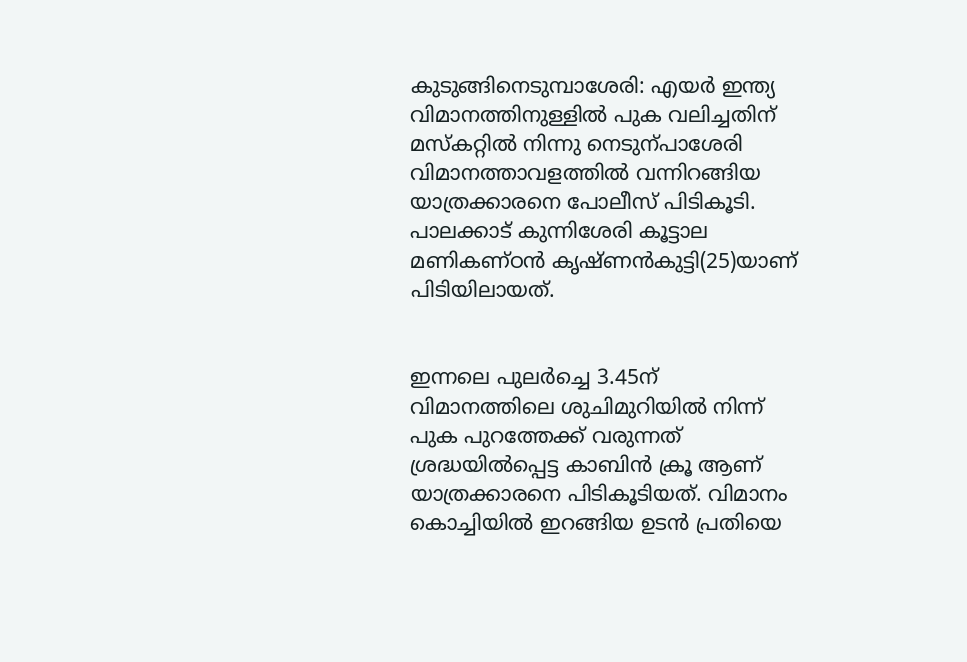കുടുങ്ങിനെടുമ്പാശേരി: എയർ ഇന്ത്യ വിമാനത്തിനുള്ളിൽ പുക വലിച്ചതിന് മസ്കറ്റിൽ നിന്നു നെടുന്പാശേരി വിമാനത്താവളത്തിൽ വന്നിറങ്ങിയ യാത്രക്കാരനെ പോലീസ് പിടികൂടി. പാലക്കാട് കുന്നിശേരി കൂട്ടാല മണികണ്ഠൻ കൃഷ്ണൻകുട്ടി(25)യാണ് പിടിയിലായത്.


ഇന്നലെ പുലർച്ചെ 3.45ന് വിമാനത്തിലെ ശുചിമുറിയിൽ നിന്ന് പുക പുറത്തേക്ക് വരുന്നത് ശ്രദ്ധയിൽപ്പെട്ട കാബിൻ ക്രൂ ആണ് യാത്രക്കാരനെ പിടികൂടിയത്. വിമാനം കൊച്ചിയിൽ ഇറങ്ങിയ ഉടൻ പ്രതിയെ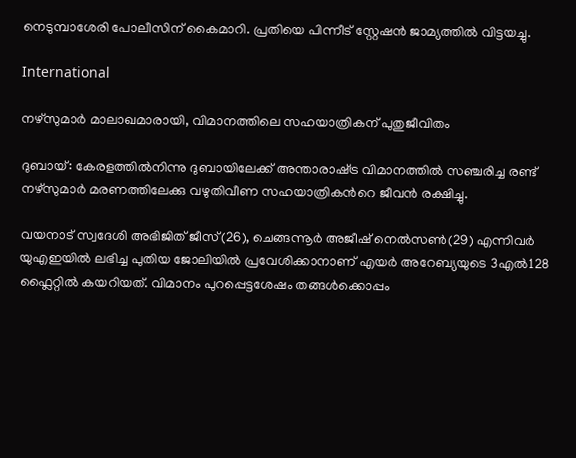നെടുമ്പാശേരി പോലീസിന് കൈമാറി. പ്രതിയെ പിന്നീട് സ്റ്റേഷൻ ജാമ്യത്തിൽ വിട്ടയച്ചു.

International

നഴ്സുമാർ മാലാഖമാരായി, വിമാനത്തിലെ സഹയാത്രികന് പുതുജീവിതം

ദുബായ്: കേരളത്തിൽനിന്നു ദുബായിലേക്ക് അന്താരാഷ്‌ട്ര വിമാനത്തിൽ സഞ്ചരിച്ച രണ്ട് നഴ്സുമാർ മരണത്തിലേക്കു വഴുതിവീണ സഹയാത്രികന്‍റെ ജീവൻ രക്ഷിച്ചു.

വയനാട് സ്വദേശി അഭിജിത് ജീസ്(26), ചെങ്ങന്നൂർ അജീഷ് നെൽസൺ(29) എന്നിവർ യുഎഇയിൽ ലഭിച്ച പുതിയ ജോലിയിൽ പ്രവേശിക്കാനാണ് എയർ അറേബ്യയുടെ 3എൽ128 ഫ്ലൈറ്റിൽ കയറിയത്. വിമാനം പുറപ്പെട്ടശേഷം തങ്ങൾക്കൊപ്പം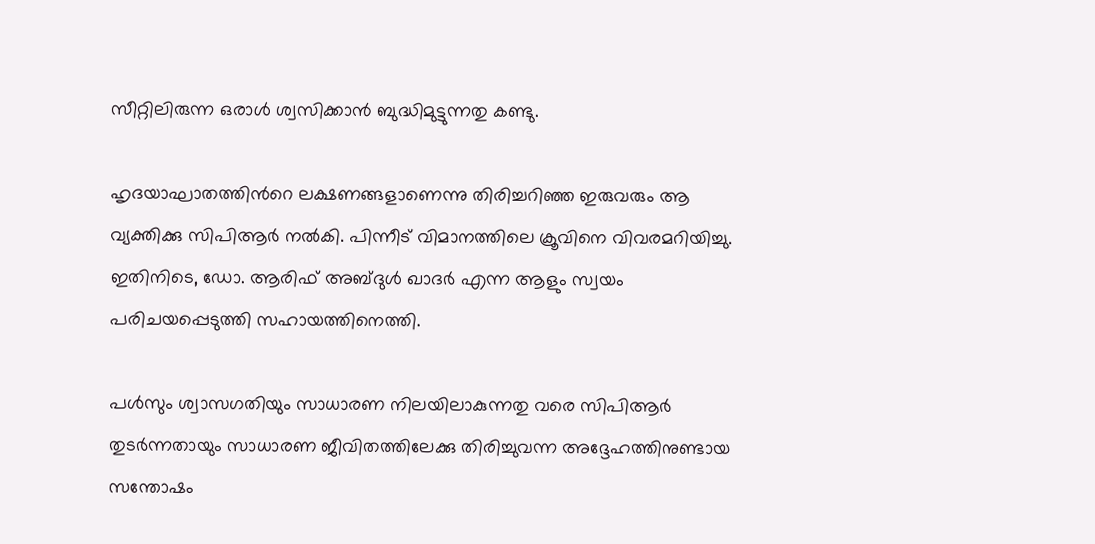സീറ്റിലിരുന്ന ഒരാൾ ശ്വസിക്കാൻ ബുദ്ധിമുട്ടുന്നതു കണ്ടു.

ഹൃദയാഘാതത്തിന്‍റെ ലക്ഷണങ്ങളാണെന്നു തിരിച്ചറിഞ്ഞ ഇരുവരും ആ വ്യക്തിക്കു സിപിആർ നൽകി. പിന്നീട് വിമാനത്തിലെ ക്രൂവിനെ വിവരമറിയിച്ചു. ഇതിനിടെ, ഡോ. ആരിഫ് അബ്ദുൾ ഖാദർ എന്ന ആളും സ്വയം പരിചയപ്പെടുത്തി സഹായത്തിനെത്തി.

പൾസും ശ്വാസഗതിയും സാധാരണ നിലയിലാകുന്നതു വരെ സിപിആർ തുടർന്നതായും സാധാരണ ജീവിതത്തിലേക്കു തിരിച്ചുവന്ന അദ്ദേഹത്തിനുണ്ടായ സന്തോഷം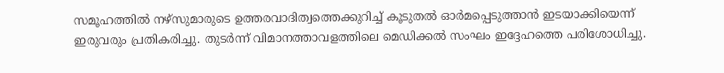സമൂഹത്തിൽ നഴ്സുമാരുടെ ഉത്തരവാദിത്വത്തെക്കുറിച്ച് കൂടുതൽ ഓർമപ്പെടുത്താൻ ഇടയാക്കിയെന്ന് ഇരുവരും പ്രതികരിച്ചു. തുടർന്ന് വിമാനത്താവളത്തിലെ മെഡിക്കൽ സംഘം ഇദ്ദേഹത്തെ പരിശോധിച്ചു.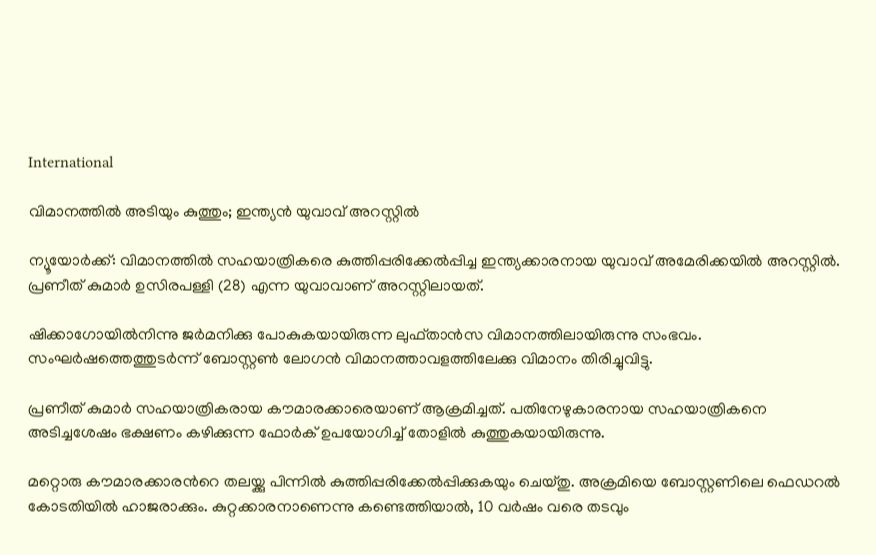International

വിമാനത്തിൽ അടിയും കുത്തും; ഇന്ത്യൻ യുവാവ് അറസ്റ്റിൽ

ന്യൂയോർക്ക്: വിമാനത്തിൽ സഹയാത്രികരെ കുത്തിപ്പരിക്കേൽപ്പിച്ച ഇന്ത്യക്കാരനായ യുവാവ് അമേരിക്കയിൽ അറസ്റ്റിൽ. പ്രണീത് കുമാർ ഉസിരപള്ളി (28) എന്ന യുവാവാണ് അറസ്റ്റിലായത്.

ഷിക്കാഗോയിൽനിന്നു ജർമനിക്കു പോകുകയായിരുന്ന ലുഫ്താൻസ വിമാനത്തിലായിരുന്നു സംഭവം. സംഘർഷത്തെത്തുടർന്ന് ബോസ്റ്റൺ ലോഗൻ വിമാനത്താവളത്തിലേക്കു വിമാനം തിരിച്ചുവിട്ടു.

പ്രണീത് കുമാർ സഹയാത്രികരായ കൗമാരക്കാരെയാണ് ആക്രമിച്ചത്. പതിനേഴുകാരനായ സഹയാത്രികനെ അടിച്ചശേഷം ഭക്ഷണം കഴിക്കുന്ന ഫോർക് ഉപയോഗിച്ച് തോളിൽ കുത്തുകയായിരുന്നു.

മറ്റൊരു കൗമാരക്കാരന്‍റെ തലയ്ക്കു പിന്നിൽ കുത്തിപ്പരിക്കേൽപ്പിക്കുകയും ചെയ്തു. അക്രമിയെ ബോസ്റ്റണിലെ ഫെഡറൽ കോടതിയിൽ ഹാജരാക്കും. കുറ്റക്കാരനാണെന്നു കണ്ടെത്തിയാൽ, 10 വർഷം വരെ തടവും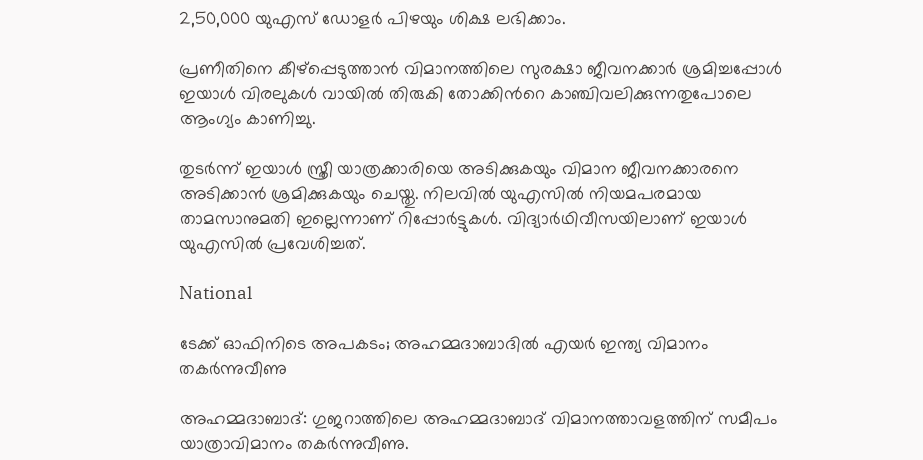2,50,000 യുഎസ് ഡോളർ പിഴയും ശിക്ഷ ലഭിക്കാം.

പ്രണീതിനെ കീഴ്പ്പെടുത്താൻ വിമാനത്തിലെ സുരക്ഷാ ജീവനക്കാർ ശ്രമിച്ചപ്പോൾ ഇയാൾ വിരലുകൾ വായിൽ തിരുകി തോക്കിന്‍റെ കാഞ്ചിവലിക്കുന്നതുപോലെ ആംഗ്യം കാണിച്ചു.

തുടർന്ന് ഇയാൾ സ്ത്രീ യാത്രക്കാരിയെ അടിക്കുകയും വിമാന ജീവനക്കാരനെ അടിക്കാൻ ശ്രമിക്കുകയും ചെയ്തു. നിലവിൽ യുഎസിൽ നിയമപരമായ താമസാനുമതി ഇല്ലെന്നാണ് റിപ്പോർട്ടുകൾ. വിദ്യാർഥിവീസയിലാണ് ഇയാൾ യുഎസിൽ പ്രവേശിച്ചത്.

National

ടേക്ക് ഓഫിനിടെ അപകടം; അഹമ്മദാബാദില്‍ എയര്‍ ഇന്ത്യ വിമാനം തകര്‍ന്നുവീണു

അഹമ്മദാബാദ്: ഗുജറാത്തിലെ അഹമ്മദാബാദ് വിമാനത്താവളത്തിന് സമീപം യാത്രാവിമാനം തകര്‍ന്നുവീണു.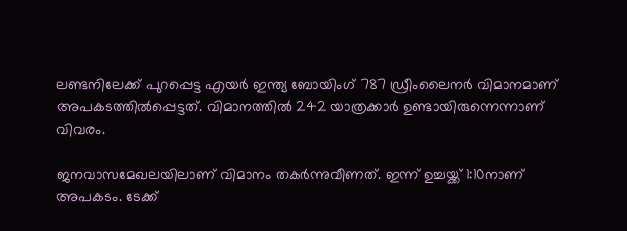ലണ്ടനിലേക്ക് പുറപ്പെട്ട എയര്‍ ഇന്ത്യ ബോയിംഗ് 787 ഡ്രീംലൈനര്‍ വിമാനമാണ് അപകടത്തില്‍പ്പെട്ടത്. വിമാനത്തില്‍ 242 യാത്രക്കാര്‍ ഉണ്ടായിരുന്നെന്നാണ് വിവരം.

ജനവാസമേഖലയിലാണ് വിമാനം തകർന്നുവീണത്. ഇന്ന് ഉച്ചയ്ക്ക് 1:10നാണ് അപകടം. ടേക്ക്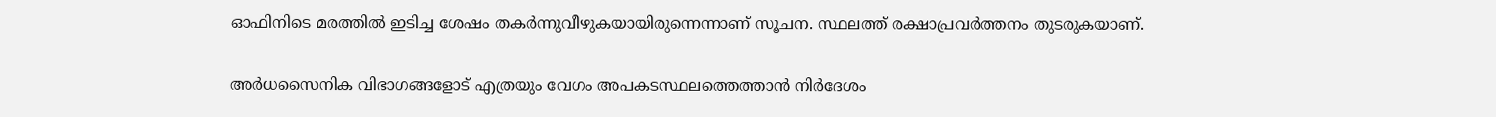ഓഫിനിടെ മരത്തില്‍ ഇടിച്ച ശേഷം തകര്‍ന്നുവീഴുകയായിരുന്നെന്നാണ് സൂചന. സ്ഥലത്ത് രക്ഷാപ്രവർത്തനം തുടരുകയാണ്.

അര്‍ധസൈനിക വിഭാഗങ്ങളോട് എത്രയും വേഗം അപകടസ്ഥലത്തെത്താന്‍ നിര്‍ദേശം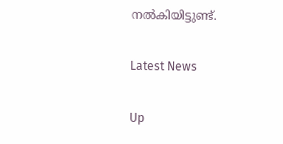നല്‍കിയിട്ടുണ്ട്.

Latest News

Up